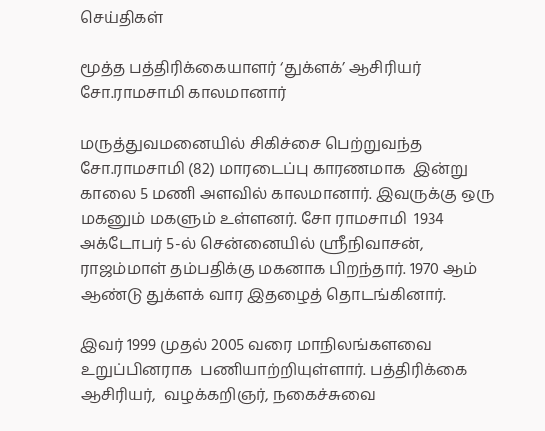செய்திகள்

மூத்த பத்திரிக்கையாளர் ‘துக்ளக்’ ஆசிரியர் சோ.ராமசாமி காலமானார்

மருத்துவமனையில் சிகிச்சை பெற்றுவந்த சோ.ராமசாமி (82) மாரடைப்பு காரணமாக  இன்று காலை 5 மணி அளவில் காலமானார். இவருக்கு ஒரு மகனும் மகளும் உள்ளனர். சோ ராமசாமி  1934 அக்டோபர் 5-ல் சென்னையில் ஸ்ரீநிவாசன், ராஜம்மாள் தம்பதிக்கு மகனாக பிறந்தார். 1970 ஆம் ஆண்டு துக்ளக் வார இதழைத் தொடங்கினார்.

இவர் 1999 முதல் 2005 வரை மாநிலங்களவை உறுப்பினராக  பணியாற்றியுள்ளார். பத்திரிக்கை ஆசிரியர்,  வழக்கறிஞர், நகைச்சுவை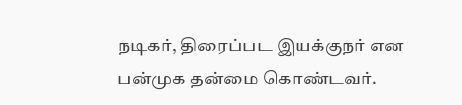நடிகர், திரைப்பட இயக்குநர் என பன்முக தன்மை கொண்டவர்.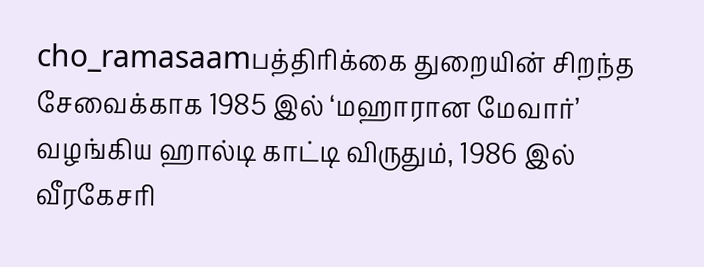cho_ramasaamபத்திரிக்கை துறையின் சிறந்த சேவைக்காக 1985 இல் ‘மஹாரான மேவார்’ வழங்கிய ஹால்டி காட்டி விருதும், 1986 இல் வீரகேசரி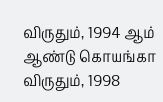விருதும், 1994 ஆம் ஆண்டு கொயங்கா விருதும், 1998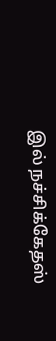இல் நச்சிக்கேதஸ்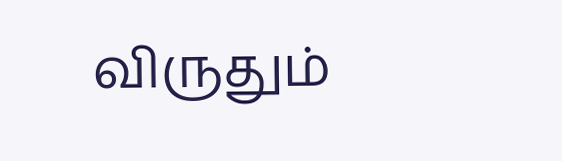விருதும்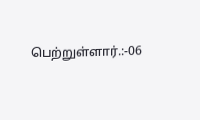பெற்றுள்ளார்.:-06